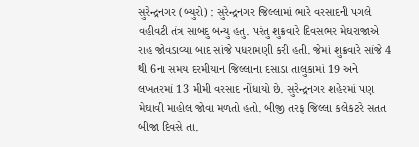સુરેન્દ્રનગર (બ્યુરો) : સુરેન્દ્રનગર જિલ્લામાં ભારે વરસાદની પગલે વહીવટી તંત્ર સાબદુ બન્યુ હતુ. પરંતુ શુક્રવારે દિવસભર મેઘરાજાએ રાહ જોવડાવ્યા બાદ સાંજે પધરામણી કરી હતી. જેમાં શુક્રવારે સાંજે 4 થી 6ના સમય દરમીયાન જિલ્લાના દસાડા તાલુકામાં 19 અને લખતરમાં 13 મીમી વરસાદ નોંધાયો છે. સુરેન્દ્રનગર શહેરમાં પણ મેઘાવી માહોલ જોવા મળતો હતો. બીજી તરફ જિલ્લા કલેકટરે સતત બીજા દિવસે તા.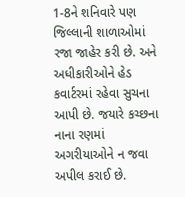1-8ને શનિવારે પણ જિલ્લાની શાળાઓમાં રજા જાહેર કરી છે. અને અધીકારીઓને હેડ કવાર્ટરમાં રહેવા સુચના આપી છે. જયારે કચ્છના નાના રણમાં અગરીયાઓને ન જવા અપીલ કરાઈ છે.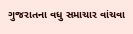ગુજરાતના વધુ સમાચાર વાંચવા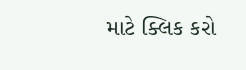માટે ક્લિક કરો